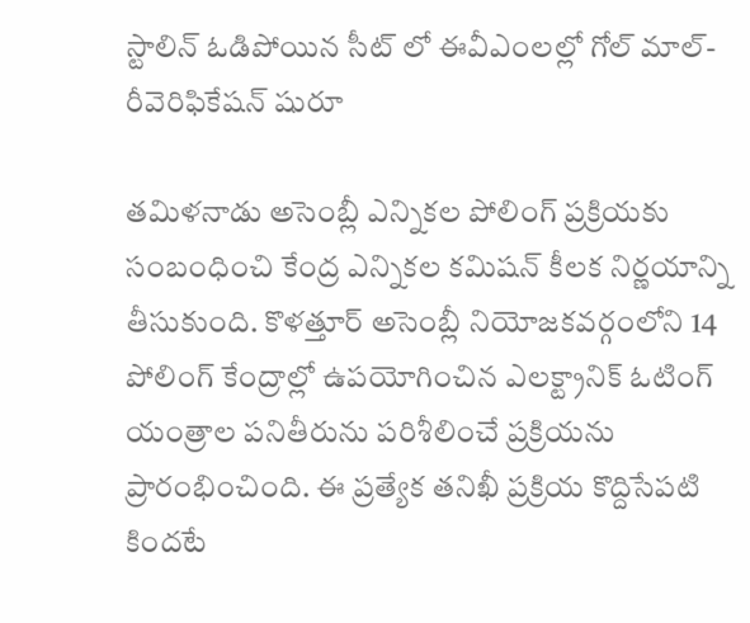స్టాలిన్ ఓడిపోయిన సీట్ లో ఈవీఎంలల్లో గోల్ మాల్- రీవెరిఫికేషన్ షురూ

తమిళనాడు అసెంబ్లీ ఎన్నికల పోలింగ్ ప్రక్రియకు సంబంధించి కేంద్ర ఎన్నికల కమిషన్ కీలక నిర్ణయాన్ని తీసుకుంది. కొళత్తూర్ అసెంబ్లీ నియోజకవర్గంలోని 14 పోలింగ్ కేంద్రాల్లో ఉపయోగించిన ఎలక్ట్రానిక్ ఓటింగ్ యంత్రాల పనితీరును పరిశీలించే ప్రక్రియను ప్రారంభించింది. ఈ ప్రత్యేక తనిఖీ ప్రక్రియ కొద్దిసేపటి కిందటే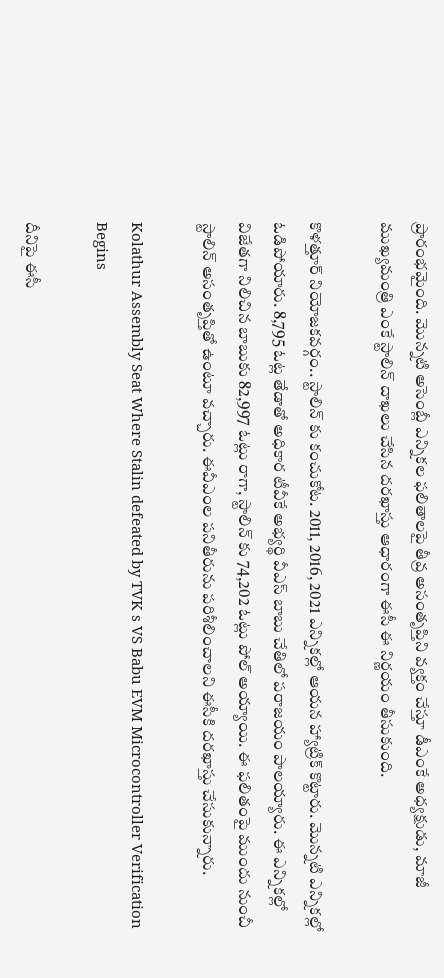ప్రారంభమైంది. మొన్నటి అసెంబ్లీ ఎన్నికల ఫలితాలపై తీవ్ర అసంతృప్తిని వ్యక్తం చేస్తూ డీఎంకే అధ్యక్షుడు, మాజీ ముఖ్యమంత్రి ఎంకే స్టాలిన్ దాఖలు చేసిన దరఖాస్తు ఆధారంగా ఈసీ ఈ నిర్ణయం తీసుకుంది.

కొళత్తూర్ నియోజకవర్గం.. స్టాలిన్ కు కంచుకోట. 2011, 2016, 2021 ఎన్నికల్లో ఆయన హ్యాట్రిక్ కొట్టారు. మొన్నటి ఎన్నికల్లో ఓడిపోయారు. 8,795 ఓట్ల తేడాతో అధికార టీవీకే అభ్యర్థి వీఎస్ బాబు చేతిలో పరాజయం పాలయ్యారు. ఈ ఎన్నికల్లో విజేతగా నిలిచిన బాబుకు 82,997 ఓట్లు రాగా, స్టాలిన్ కు 74,202 ఓట్లు పోల్ అయ్యాయి. ఈ ఫలితంపై ముందు నుంచీ స్టాలిన్ అసంతృప్తితో ఉంటూ వచ్చారు. ఈవీఎంల పనితీరును పరిశీలించాలని ఈసీకి దరఖాస్తు చేసుకున్నారు.

Kolathur Assembly Seat Where Stalin defeated by TVK s VS Babu EVM Microcontroller Verification Begins

దీనిపై ఈసీ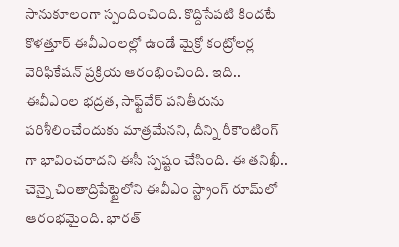సానుకూలంగా స్పందించింది. కొద్దిసేపటి కిందటే కొళత్తూర్ ఈవీఎంలల్లో ఉండే మైక్రో కంట్రోలర్ల వెరిఫికేషన్ ప్రక్రియ ఆరంభించింది. ఇది.. ఈవీఎంల భద్రత, సాఫ్ట్‌వేర్ పనితీరును పరిశీలించేందుకు మాత్రమేనని, దీన్ని రీకౌంటింగ్ గా భావించరాదని ఈసీ స్పష్టం చేసింది. ఈ తనిఖీ.. చెన్నై చింతాద్రిపేట్టైలోని ఈవీఎం స్ట్రాంగ్ రూమ్‌లో ఆరంభమైంది. భారత్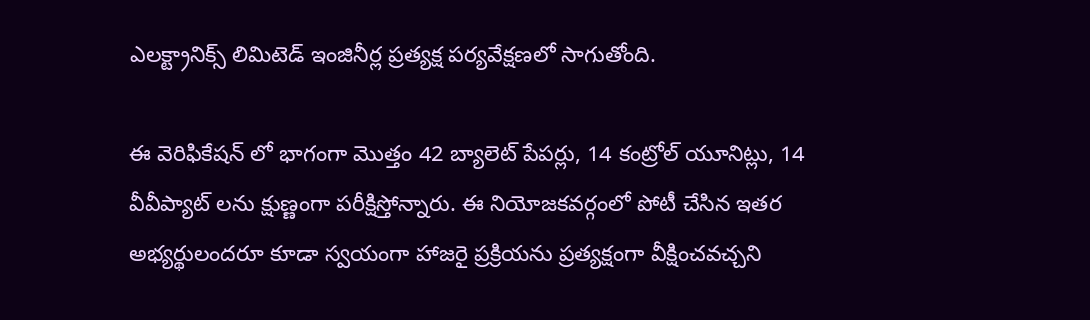ఎలక్ట్రానిక్స్ లిమిటెడ్ ఇంజినీర్ల ప్రత్యక్ష పర్యవేక్షణలో సాగుతోంది.

ఈ వెరిఫికేషన్ లో భాగంగా మొత్తం 42 బ్యాలెట్ పేపర్లు, 14 కంట్రోల్ యూనిట్లు, 14 వీవీప్యాట్ లను క్షుణ్ణంగా పరీక్షిస్తోన్నారు. ఈ నియోజకవర్గంలో పోటీ చేసిన ఇతర అభ్యర్థులందరూ కూడా స్వయంగా హాజరై ప్రక్రియను ప్రత్యక్షంగా వీక్షించవచ్చని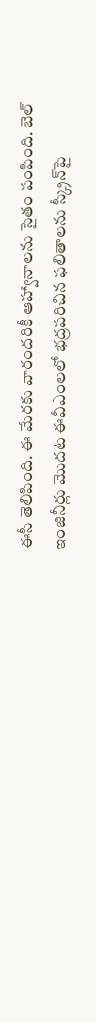ఈసీ తెలిపింది. ఈ మేరకు వారందరికీ ఆహ్వానాలను సైతం పంపింది. బెల్ ఇంజినీర్లు మొదట ఈవీఎంలలో భద్రపరిచిన ఫలితాలను స్క్రీన్‌పై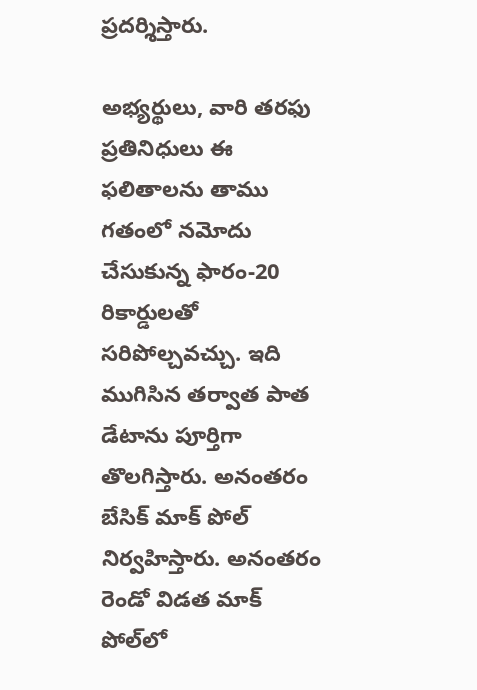ప్రదర్శిస్తారు.

అభ్యర్థులు, వారి తరఫు ప్రతినిధులు ఈ ఫలితాలను తాము గతంలో నమోదు చేసుకున్న ఫారం-20 రికార్డులతో సరిపోల్చవచ్చు. ఇది ముగిసిన తర్వాత పాత డేటాను పూర్తిగా తొలగిస్తారు. అనంతరం బేసిక్ మాక్ పోల్ నిర్వహిస్తారు. అనంతరం రెండో విడత మాక్ పోల్‌లో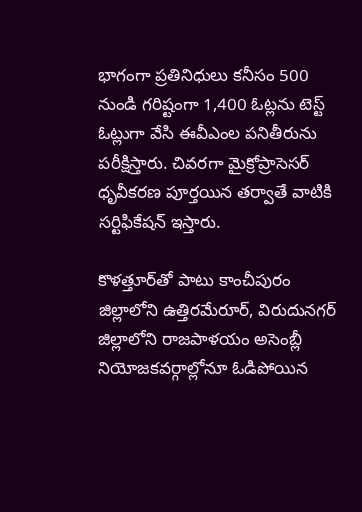భాగంగా ప్రతినిధులు కనీసం 500 నుండి గరిష్టంగా 1,400 ఓట్లను టెస్ట్ ఓట్లుగా వేసి ఈవీఎంల పనితీరును పరీక్షిస్తారు. చివరగా మైక్రోప్రాసెసర్ ధృవీకరణ పూర్తయిన తర్వాతే వాటికి సర్టిఫికేషన్ ఇస్తారు.

కొళత్తూర్‌తో పాటు కాంచీపురం జిల్లాలోని ఉత్తిరమేరూర్, విరుదునగర్ జిల్లాలోని రాజపాళయం అసెంబ్లీ నియోజకవర్గాల్లోనూ ఓడిపోయిన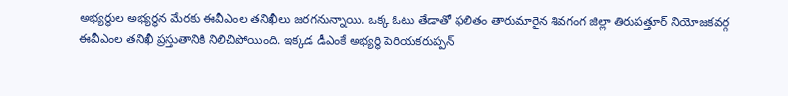అభ్యర్థుల అభ్యర్థన మేరకు ఈవీఎంల తనిఖీలు జరగనున్నాయి. ఒక్క ఓటు తేడాతో ఫలితం తారుమారైన శివగంగ జిల్లా తిరుపత్తూర్ నియోజకవర్గ ఈవీఎంల తనిఖీ ప్రస్తుతానికి నిలిచిపోయింది. ఇక్కడ డీఎంకే అభ్యర్థి పెరియకరుప్పన్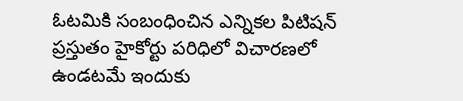ఓటమికి సంబంధించిన ఎన్నికల పిటిషన్ ప్రస్తుతం హైకోర్టు పరిధిలో విచారణలో ఉండటమే ఇందుకు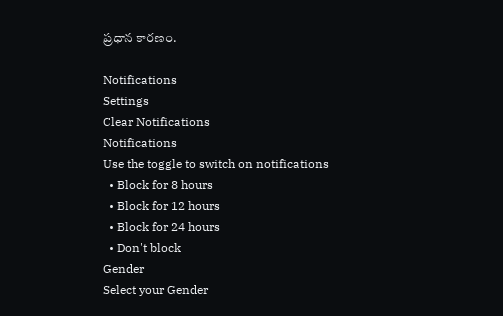ప్రధాన కారణం.

Notifications
Settings
Clear Notifications
Notifications
Use the toggle to switch on notifications
  • Block for 8 hours
  • Block for 12 hours
  • Block for 24 hours
  • Don't block
Gender
Select your Gender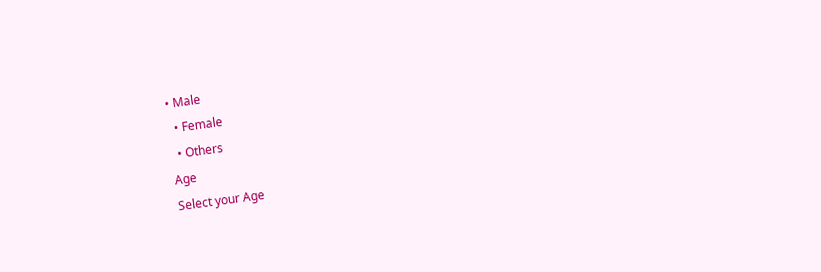• Male
  • Female
  • Others
Age
Select your Age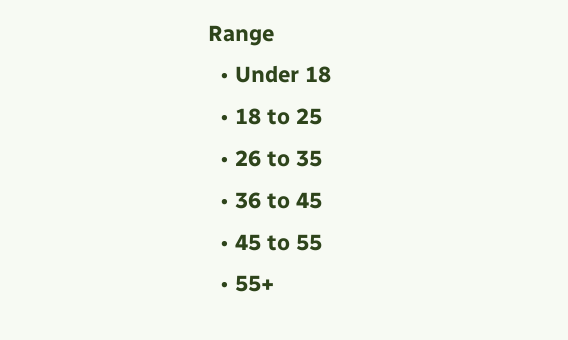Range
  • Under 18
  • 18 to 25
  • 26 to 35
  • 36 to 45
  • 45 to 55
  • 55+